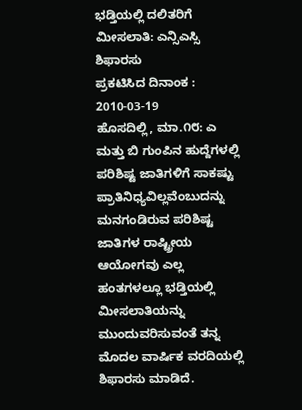ಭಡ್ತಿಯಲ್ಲಿ ದಲಿತರಿಗೆ ಮೀಸಲಾತಿ: ಎನ್ಸಿಎಸ್ಸಿ ಶಿಫಾರಸು
ಪ್ರಕಟಿಸಿದ ದಿನಾಂಕ : 2010-03-19
ಹೊಸದಿಲ್ಲಿ, ಮಾ.೧೮: ಎ ಮತ್ತು ಬಿ ಗುಂಪಿನ ಹುದ್ದೆಗಳಲ್ಲಿ ಪರಿಶಿಷ್ಟ ಜಾತಿಗಳಿಗೆ ಸಾಕಷ್ಟು ಪ್ರಾತಿನಿಧ್ಯವಿಲ್ಲವೆಂಬುದನ್ನು ಮನಗಂಡಿರುವ ಪರಿಶಿಷ್ಟ ಜಾತಿಗಳ ರಾಷ್ಟ್ರೀಯ ಆಯೋಗವು ಎಲ್ಲ ಹಂತಗಳಲ್ಲೂ ಭಡ್ತಿಯಲ್ಲಿ ಮೀಸಲಾತಿಯನ್ನು ಮುಂದುವರಿಸುವಂತೆ ತನ್ನ ಮೊದಲ ವಾರ್ಷಿಕ ವರದಿಯಲ್ಲಿ ಶಿಫಾರಸು ಮಾಡಿದೆ.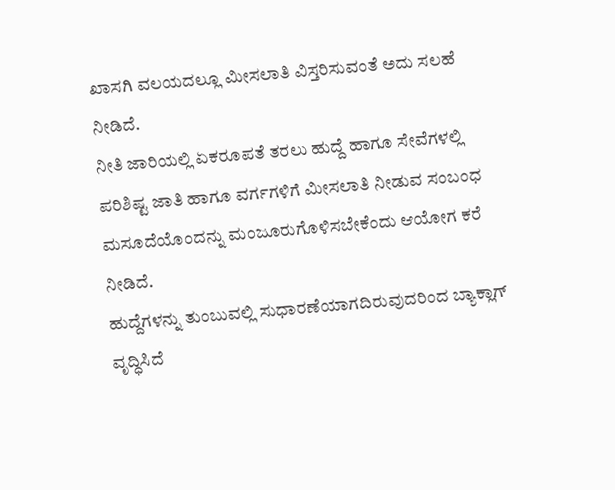ಖಾಸಗಿ ವಲಯದಲ್ಲೂ ಮೀಸಲಾತಿ ವಿಸ್ತರಿಸುವಂತೆ ಅದು ಸಲಹೆ ನೀಡಿದೆ.
ನೀತಿ ಜಾರಿಯಲ್ಲಿ ಏಕರೂಪತೆ ತರಲು ಹುದ್ದೆ ಹಾಗೂ ಸೇವೆಗಳಲ್ಲಿ ಪರಿಶಿಷ್ಟ ಜಾತಿ ಹಾಗೂ ವರ್ಗಗಳಿಗೆ ಮೀಸಲಾತಿ ನೀಡುವ ಸಂಬಂಧ ಮಸೂದೆಯೊಂದನ್ನು ಮಂಜೂರುಗೊಳಿಸಬೇಕೆಂದು ಆಯೋಗ ಕರೆ ನೀಡಿದೆ.
ಹುದ್ದೆಗಳನ್ನು ತುಂಬುವಲ್ಲಿ ಸುಧಾರಣೆಯಾಗದಿರುವುದರಿಂದ ಬ್ಯಾಕ್ಲಾಗ್ ವೃದ್ಧಿಸಿದೆ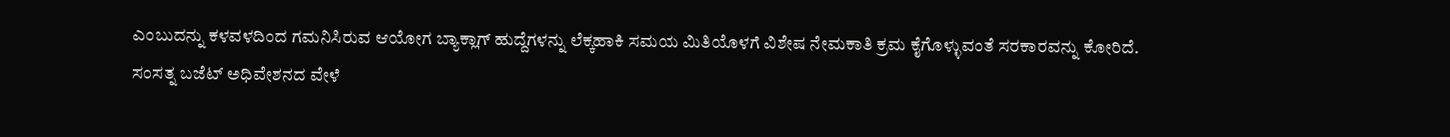ಎಂಬುದನ್ನು ಕಳವಳದಿಂದ ಗಮನಿಸಿರುವ ಆಯೋಗ ಬ್ಯಾಕ್ಲಾಗ್ ಹುದ್ದೆಗಳನ್ನು ಲೆಕ್ಕಹಾಕಿ ಸಮಯ ಮಿತಿಯೊಳಗೆ ವಿಶೇಷ ನೇಮಕಾತಿ ಕ್ರಮ ಕೈಗೊಳ್ಳುವಂತೆ ಸರಕಾರವನ್ನು ಕೋರಿದೆ.
ಸಂಸತ್ನ ಬಜೆಟ್ ಅಧಿವೇಶನದ ವೇಳೆ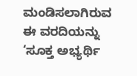ಮಂಡಿಸಲಾಗಿರುವ ಈ ವರದಿಯನ್ನು ‘ಸೂಕ್ತ ಅಭ್ಯರ್ಥಿ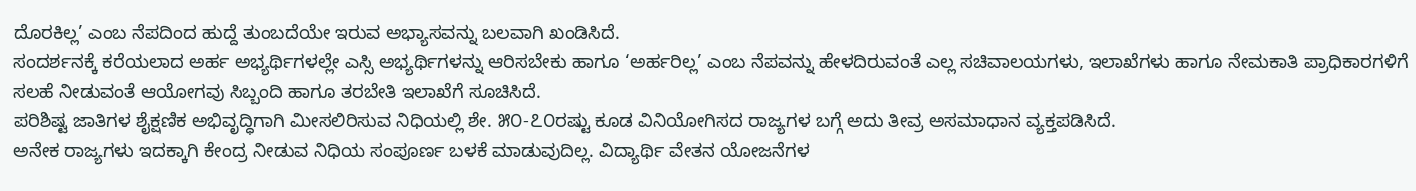ದೊರಕಿಲ್ಲ’ ಎಂಬ ನೆಪದಿಂದ ಹುದ್ದೆ ತುಂಬದೆಯೇ ಇರುವ ಅಭ್ಯಾಸವನ್ನು ಬಲವಾಗಿ ಖಂಡಿಸಿದೆ.
ಸಂದರ್ಶನಕ್ಕೆ ಕರೆಯಲಾದ ಅರ್ಹ ಅಭ್ಯರ್ಥಿಗಳಲ್ಲೇ ಎಸ್ಸಿ ಅಭ್ಯರ್ಥಿಗಳನ್ನು ಆರಿಸಬೇಕು ಹಾಗೂ ‘ಅರ್ಹರಿಲ್ಲ’ ಎಂಬ ನೆಪವನ್ನು ಹೇಳದಿರುವಂತೆ ಎಲ್ಲ ಸಚಿವಾಲಯಗಳು, ಇಲಾಖೆಗಳು ಹಾಗೂ ನೇಮಕಾತಿ ಪ್ರಾಧಿಕಾರಗಳಿಗೆ ಸಲಹೆ ನೀಡುವಂತೆ ಆಯೋಗವು ಸಿಬ್ಬಂದಿ ಹಾಗೂ ತರಬೇತಿ ಇಲಾಖೆಗೆ ಸೂಚಿಸಿದೆ.
ಪರಿಶಿಷ್ಟ ಜಾತಿಗಳ ಶೈಕ್ಷಣಿಕ ಅಭಿವೃದ್ಧಿಗಾಗಿ ಮೀಸಲಿರಿಸುವ ನಿಧಿಯಲ್ಲಿ ಶೇ. ೫೦-೭೦ರಷ್ಟು ಕೂಡ ವಿನಿಯೋಗಿಸದ ರಾಜ್ಯಗಳ ಬಗ್ಗೆ ಅದು ತೀವ್ರ ಅಸಮಾಧಾನ ವ್ಯಕ್ತಪಡಿಸಿದೆ.
ಅನೇಕ ರಾಜ್ಯಗಳು ಇದಕ್ಕಾಗಿ ಕೇಂದ್ರ ನೀಡುವ ನಿಧಿಯ ಸಂಪೂರ್ಣ ಬಳಕೆ ಮಾಡುವುದಿಲ್ಲ. ವಿದ್ಯಾರ್ಥಿ ವೇತನ ಯೋಜನೆಗಳ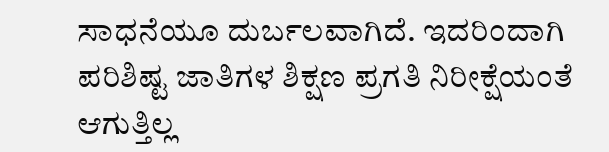ಸಾಧನೆಯೂ ದುರ್ಬಲವಾಗಿದೆ. ಇದರಿಂದಾಗಿ ಪರಿಶಿಷ್ಟ ಜಾತಿಗಳ ಶಿಕ್ಷಣ ಪ್ರಗತಿ ನಿರೀಕ್ಷೆಯಂತೆ ಆಗುತ್ತಿಲ್ಲ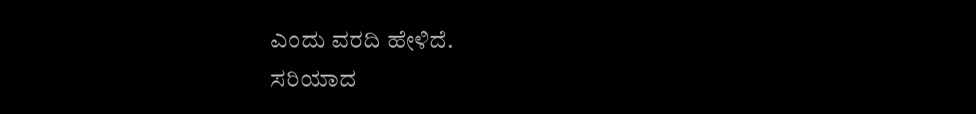ಎಂದು ವರದಿ ಹೇಳಿದೆ.
ಸರಿಯಾದ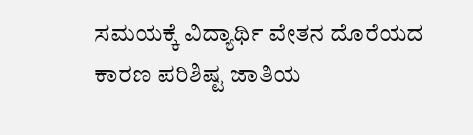ಸಮಯಕ್ಕೆ ವಿದ್ಯಾರ್ಥಿ ವೇತನ ದೊರೆಯದ ಕಾರಣ ಪರಿಶಿಷ್ಟ ಜಾತಿಯ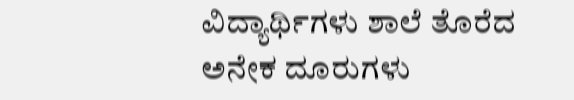ವಿದ್ಯಾರ್ಥಿಗಳು ಶಾಲೆ ತೊರೆದ ಅನೇಕ ದೂರುಗಳು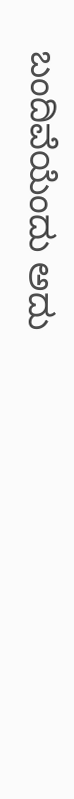ಬಂದಿವೆಯೆಂದು ಅದು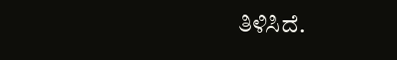ತಿಳಿಸಿದೆ.